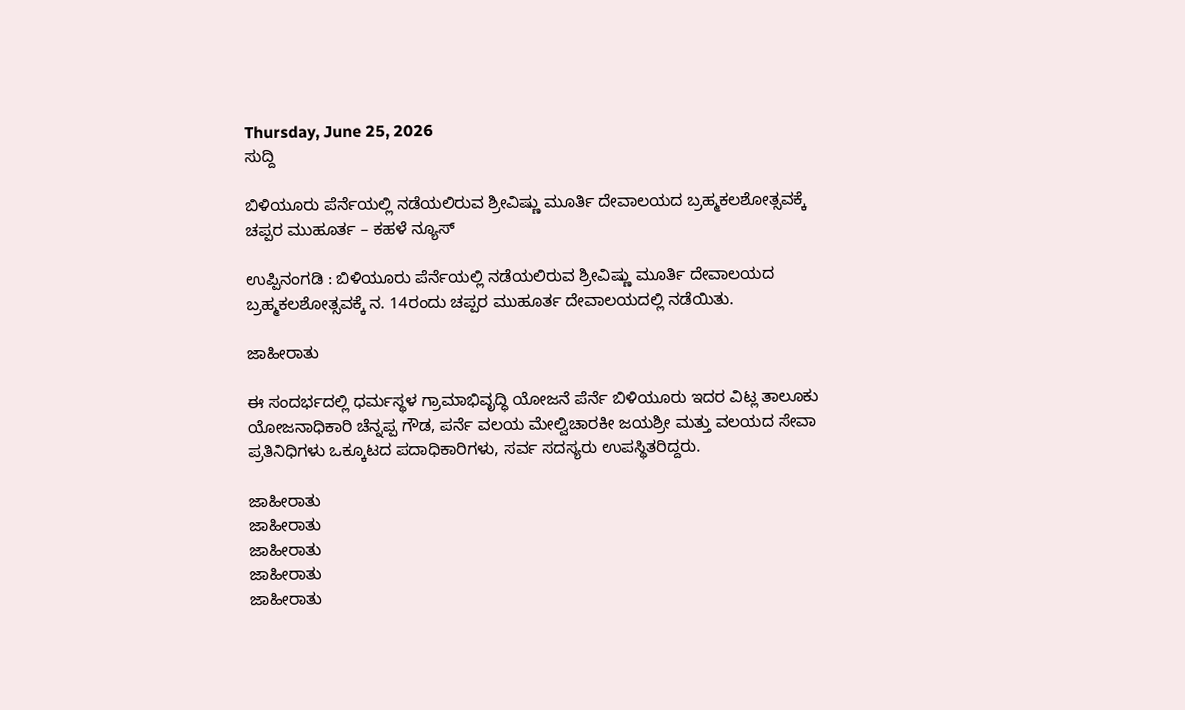Thursday, June 25, 2026
ಸುದ್ದಿ

ಬಿಳಿಯೂರು ಪೆರ್ನೆಯಲ್ಲಿ ನಡೆಯಲಿರುವ ಶ್ರೀವಿಷ್ಣು ಮೂರ್ತಿ ದೇವಾಲಯದ ಬ್ರಹ್ಮಕಲಶೋತ್ಸವಕ್ಕೆ ಚಪ್ಪರ ಮುಹೂರ್ತ – ಕಹಳೆ ನ್ಯೂಸ್

ಉಪ್ಪಿನಂಗಡಿ : ಬಿಳಿಯೂರು ಪೆರ್ನೆಯಲ್ಲಿ ನಡೆಯಲಿರುವ ಶ್ರೀವಿಷ್ಣು ಮೂರ್ತಿ ದೇವಾಲಯದ ಬ್ರಹ್ಮಕಲಶೋತ್ಸವಕ್ಕೆ ನ. 14ರಂದು ಚಪ್ಪರ ಮುಹೂರ್ತ ದೇವಾಲಯದಲ್ಲಿ ನಡೆಯಿತು.

ಜಾಹೀರಾತು

ಈ ಸಂದರ್ಭದಲ್ಲಿ ಧರ್ಮಸ್ಥಳ ಗ್ರಾಮಾಭಿವೃದ್ಧಿ ಯೋಜನೆ ಪೆರ್ನೆ ಬಿಳಿಯೂರು ಇದರ ವಿಟ್ಲ ತಾಲೂಕು ಯೋಜನಾಧಿಕಾರಿ ಚೆನ್ನಪ್ಪ ಗೌಡ, ಪರ್ನೆ ವಲಯ ಮೇಲ್ವಿಚಾರಕೀ ಜಯಶ್ರೀ ಮತ್ತು ವಲಯದ ಸೇವಾ ಪ್ರತಿನಿಧಿಗಳು ಒಕ್ಕೂಟದ ಪದಾಧಿಕಾರಿಗಳು, ಸರ್ವ ಸದಸ್ಯರು ಉಪಸ್ಥಿತರಿದ್ದರು.

ಜಾಹೀರಾತು
ಜಾಹೀರಾತು
ಜಾಹೀರಾತು
ಜಾಹೀರಾತು
ಜಾಹೀರಾತು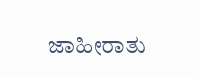ಜಾಹೀರಾತು